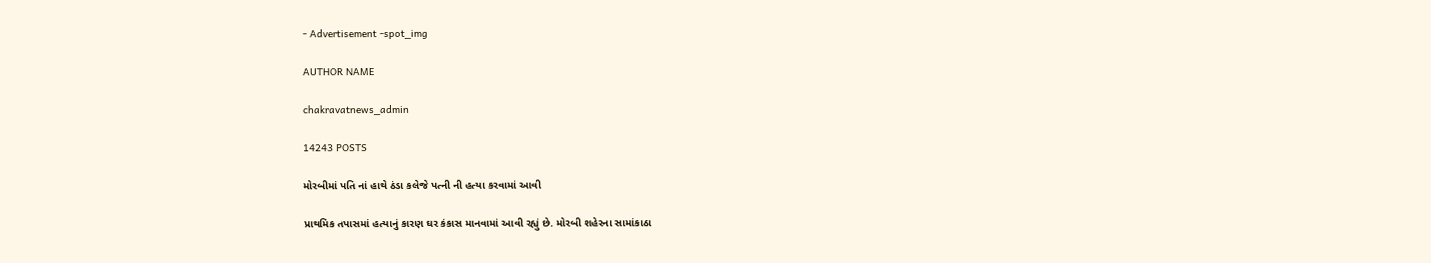- Advertisement -spot_img

AUTHOR NAME

chakravatnews_admin

14243 POSTS

મોરબીમાં પતિ નાં હાથે ઠંડા કલેજે પત્ની ની હત્યા કરવામાં આવી

પ્રાથમિક તપાસમાં હત્યાનું કારણ ઘર કંકાસ માનવામાં આવી રહ્યું છે. મોરબી શહેરના સામાંકાઠા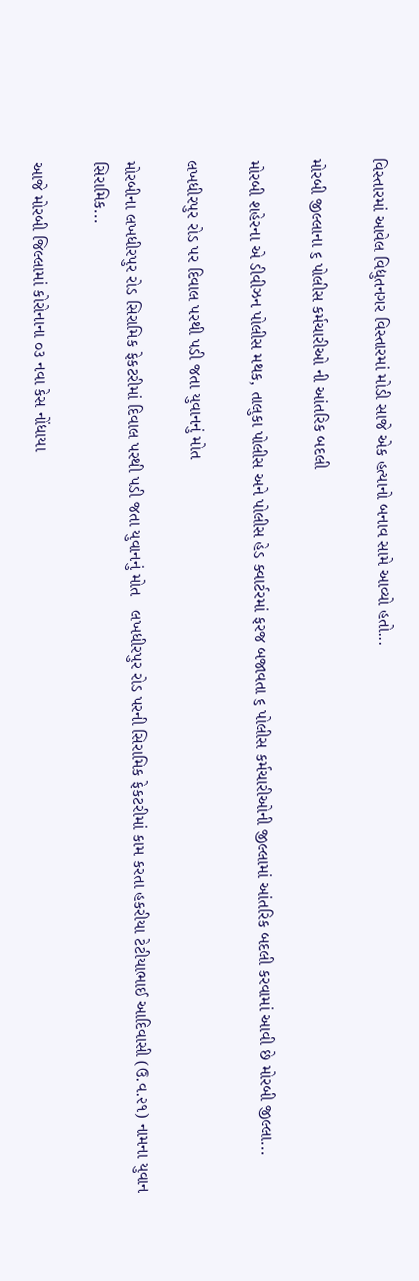વિસ્તારમાં આવેલ વિદ્યુતનગર વિસ્તારમાં મોડી સાજે એક હત્યાનો બનાવ સામે આવ્યો હતો...

મોરબી જીલ્લાના ૬ પોલીસ કર્મચારીઓ ની આંતરિક બદલી

મોરબી શહેરના એ ડીવીઝન પોલીસ મથક, તાલુકા પોલીસ અને પોલીસ હેડ ક્વાર્ટરમાં ફરજ બજાવતા ૬ પોલીસ કર્મચારીઓની જીલ્લામાં આંતરિક બદલી કરવામાં આવી છે મોરબી જીલ્લા...

લખધીરપુર રોડ પર દિવાલ પરથી પડી જતા યુવાનનું મોત

મોરબીના લખધીરપુર રોડ સિરામિક ફેકટરીમાં દિવાલ પરથી પડી જતા યુવાનનું મોત   લખધીરપુર રોડ પરની સિરામિક ફેકટરીમાં કામ કરતા હકરીયા ટેટીયાભાઈ આદિવાસી (ઉ.વ.૨૧) નામના યુવાન સિરામિક...

આજે મોરબી જિલ્લામાં કોરોનાના ૦૩ નવા કેસ નોંધાયા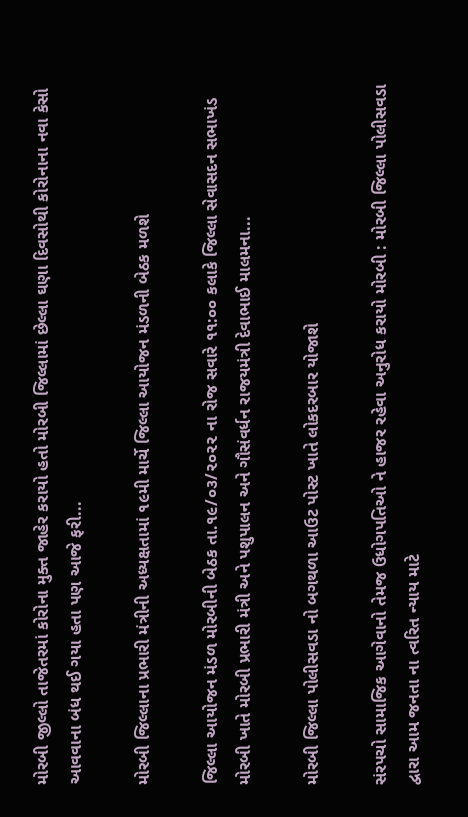મોરબી જીલ્લો તાજેતરમાં કોરોના મુક્ત જાહેર કરાયો હતો મોરબી જિલ્લામાં છેલ્લા ઘણા દિવસોથી કોરોનાના નવા કેસો આવવાના બંધ થઈ ગયા હતા પણ આજે ફરી...

મોરબી જિલ્લાના પ્રભારી મંત્રીની અધ્યક્ષતામાં ૧૯મી માર્ચે જિલ્લા આયોજન મંડળની બેઠક મળશે

જિલ્લા આયોજન મંડળ મોરબીની બેઠક તા.૧૯/૦૩/૨૦૨૨ ના રોજ સવારે ૧૧:૦૦ કલાકે જિલ્લા સેવાસદન સભાખંડ મોરબી ખાતે મોરબી પ્રભારી મંત્રી અને પશુપાલન અને ગૌસંવર્ધન રાજયમંત્રી દેવાભાઈ માલમના...

મોરબી જિલ્લા પોલીસવડા નો બગથળા આઉટ પોસ્ટ ખાતે લોકદરબાર યોજાશે

સંરપચો સામાજિક આગેવાનો તેમજ ઉધોગપતિઓ ને હાજર રહેવા અનુરોધ કરાયો મોરબી : મોરબી જિલ્લા પોલીસવડા દ્વારા આમ જનતા ના ત્વરિત ન્યાય માટે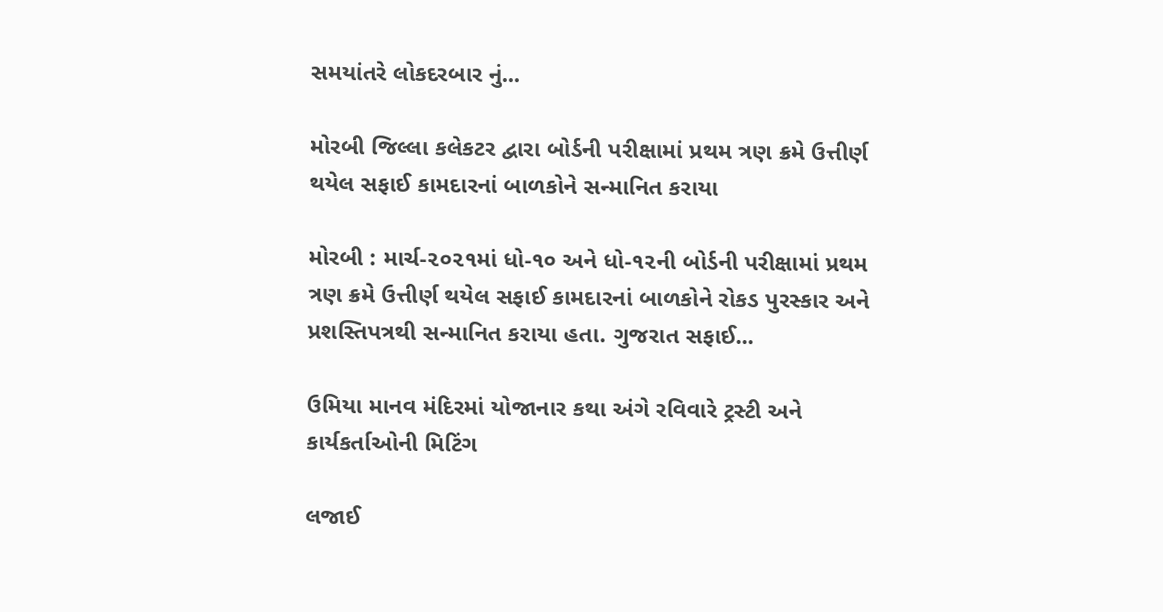સમયાંતરે લોકદરબાર નું...

મોરબી જિલ્લા કલેકટર દ્વારા બોર્ડની પરીક્ષામાં પ્રથમ ત્રણ ક્રમે ઉત્તીર્ણ થયેલ સફાઈ કામદારનાં બાળકોને સન્માનિત કરાયા

મોરબી : માર્ચ-૨૦૨૧માં ધો-૧૦ અને ધો-૧૨ની બોર્ડની પરીક્ષામાં પ્રથમ ત્રણ ક્રમે ઉત્તીર્ણ થયેલ સફાઈ કામદારનાં બાળકોને રોકડ પુરસ્કાર અને પ્રશસ્તિપત્રથી સન્માનિત કરાયા હતા. ગુજરાત સફાઈ...

ઉમિયા માનવ મંદિરમાં યોજાનાર કથા અંગે રવિવારે ટ્રસ્ટી અને કાર્યકર્તાઓની મિટિંગ

લજાઈ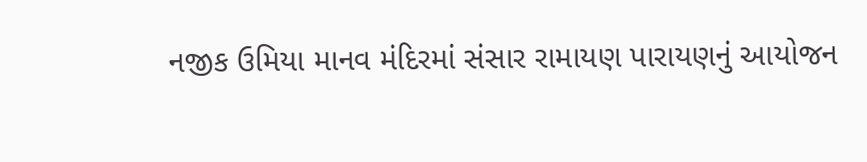નજીક ઉમિયા માનવ મંદિરમાં સંસાર રામાયણ પારાયણનું આયોજન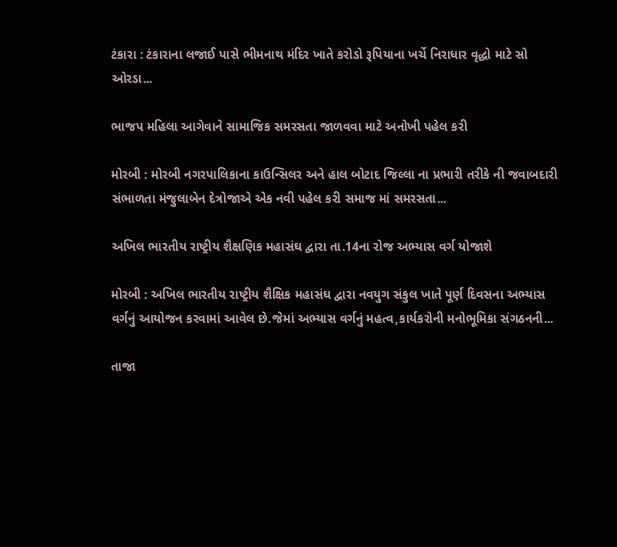ટંકારા : ટંકારાના લજાઈ પાસે ભીમનાથ મંદિર ખાતે કરોડો રૂપિયાના ખર્ચે નિરાધાર વૃદ્ધો માટે સો ઓરડા...

ભાજપ મહિલા આગેવાને સામાજિક સમરસતા જાળવવા માટે અનોખી પહેલ કરી

મોરબી : મોરબી નગરપાલિકાના કાઉન્સિલર અને હાલ બોટાદ જિલ્લા ના પ્રભારી તરીકે ની જવાબદારી સંભાળતા મંજુલાબેન દેત્રોજાએ એક નવી પહેલ કરી સમાજ માં સમરસતા...

અખિલ ભારતીય રાષ્ટ્રીય શૈક્ષણિક મહાસંઘ દ્વારા તા.14ના રોજ અભ્યાસ વર્ગ યોજાશે

મોરબી : અખિલ ભારતીય રાષ્ટ્રીય શૈક્ષિક મહાસંઘ દ્વારા નવયુગ સંકુલ ખાતે પૂર્ણ દિવસના અભ્યાસ વર્ગનું આયોજન કરવામાં આવેલ છે.જેમાં અભ્યાસ વર્ગનું મહત્વ,કાર્યકરોની મનોભૂમિકા સંગઠનની...

તાજા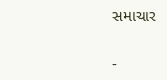સમાચાર

-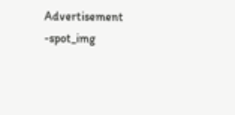Advertisement -spot_img